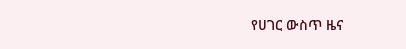የሀገር ውስጥ ዜና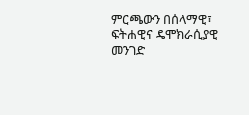ምርጫውን በሰላማዊ፣ ፍትሐዊና ዴሞክራሲያዊ መንገድ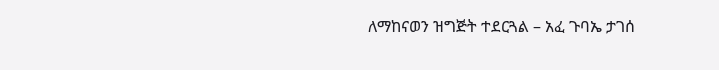ለማከናወን ዝግጅት ተደርጓል – አፈ ጉባኤ ታገሰ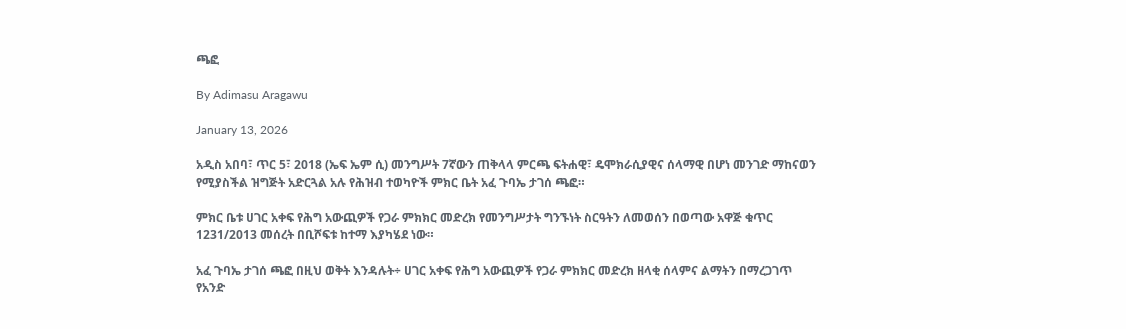ጫፎ

By Adimasu Aragawu

January 13, 2026

አዲስ አበባ፣ ጥር 5፣ 2018 (ኤፍ ኤም ሲ) መንግሥት 7ኛውን ጠቅላላ ምርጫ ፍትሐዊ፣ ዴሞክራሲያዊና ሰላማዊ በሆነ መንገድ ማከናወን የሚያስችል ዝግጅት አድርጓል አሉ የሕዝብ ተወካዮች ምክር ቤት አፈ ጉባኤ ታገሰ ጫፎ።

ምክር ቤቱ ሀገር አቀፍ የሕግ አውጪዎች የጋራ ምክክር መድረክ የመንግሥታት ግንኙነት ስርዓትን ለመወሰን በወጣው አዋጅ ቁጥር 1231/2013 መሰረት በቢሾፍቱ ከተማ እያካሄደ ነው።

አፈ ጉባኤ ታገሰ ጫፎ በዚህ ወቅት እንዳሉት÷ ሀገር አቀፍ የሕግ አውጪዎች የጋራ ምክክር መድረክ ዘላቂ ሰላምና ልማትን በማረጋገጥ የአንድ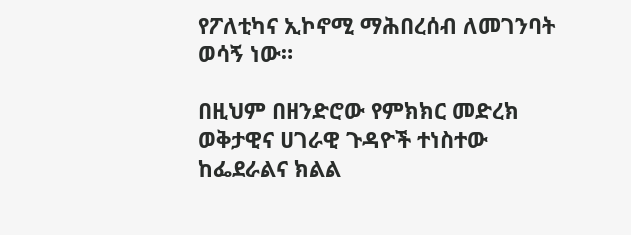የፖለቲካና ኢኮኖሚ ማሕበረሰብ ለመገንባት ወሳኝ ነው።

በዚህም በዘንድሮው የምክክር መድረክ ወቅታዊና ሀገራዊ ጉዳዮች ተነስተው ከፌደራልና ክልል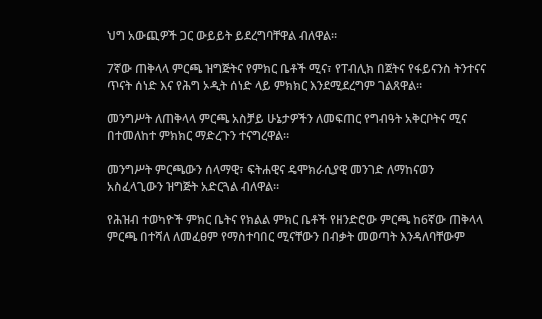ህግ አውጪዎች ጋር ውይይት ይደረግባቸዋል ብለዋል።

7ኛው ጠቅላላ ምርጫ ዝግጅትና የምክር ቤቶች ሚና፣ የፐብሊክ በጀትና የፋይናንስ ትንተናና ጥናት ሰነድ እና የሕግ ኦዲት ሰነድ ላይ ምክክር እንደሚደረግም ገልጸዋል።

መንግሥት ለጠቅላላ ምርጫ አስቻይ ሁኔታዎችን ለመፍጠር የግብዓት አቅርቦትና ሚና በተመለከተ ምክክር ማድረጉን ተናግረዋል።

መንግሥት ምርጫውን ሰላማዊ፣ ፍትሐዊና ዴሞክራሲያዊ መንገድ ለማከናወን አስፈላጊውን ዝግጅት አድርጓል ብለዋል።

የሕዝብ ተወካዮች ምክር ቤትና የክልል ምክር ቤቶች የዘንድሮው ምርጫ ከ6ኛው ጠቅላላ ምርጫ በተሻለ ለመፈፀም የማስተባበር ሚናቸውን በብቃት መወጣት እንዳለባቸውም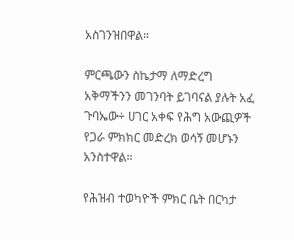አስገንዝበዋል።

ምርጫውን ስኬታማ ለማድረግ አቅማችንን መገንባት ይገባናል ያሉት አፈ ጉባኤው÷ ሀገር አቀፍ የሕግ አውጪዎች የጋራ ምክክር መድረክ ወሳኝ መሆኑን አንስተዋል።

የሕዝብ ተወካዮች ምክር ቤት በርካታ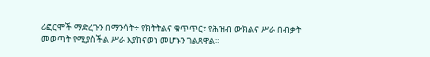ሪፎርሞች ማድረጉን በማንሳት÷ የክትትልና ቁጥጥር፣ የሕዝብ ውክልና ሥራ በብቃት መወጣት የሚያስችል ሥራ እያከናወነ መሆኑን ገልጸዋል።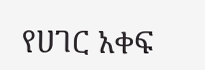የሀገር አቀፍ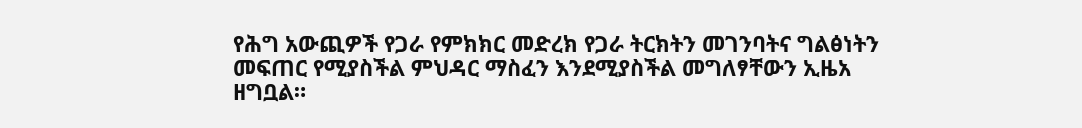የሕግ አውጪዎች የጋራ የምክክር መድረክ የጋራ ትርክትን መገንባትና ግልፅነትን መፍጠር የሚያስችል ምህዳር ማስፈን እንደሚያስችል መግለፃቸውን ኢዜአ ዘግቧል።